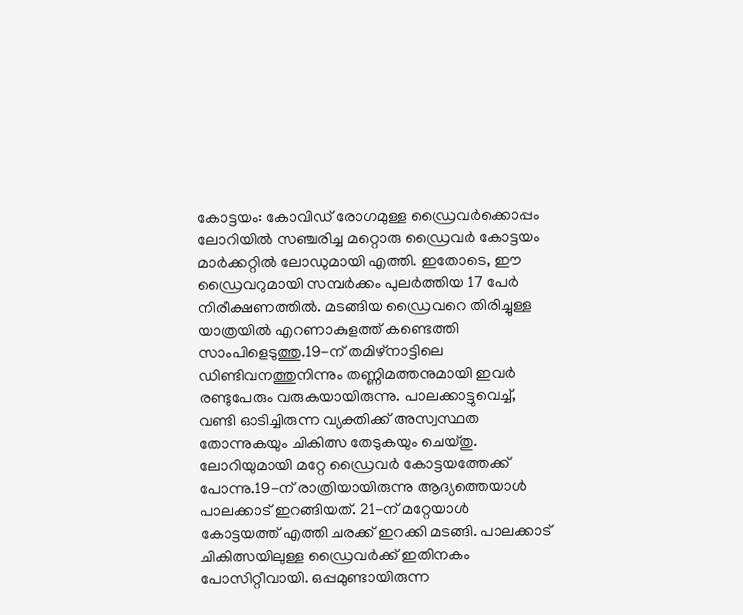കോട്ടയം: കോവിഡ് രോഗമുള്ള ഡ്രൈവർക്കൊപ്പം ലോറിയിൽ സഞ്ചരിച്ച മറ്റൊരു ഡ്രൈവർ കോട്ടയം മാർക്കറ്റിൽ ലോഡുമായി എത്തി. ഇതോടെ, ഈ ഡ്രൈവറുമായി സമ്പർക്കം പുലർത്തിയ 17 പേർ നിരീക്ഷണത്തിൽ. മടങ്ങിയ ഡ്രൈവറെ തിരിച്ചുള്ള യാത്രയിൽ എറണാകുളത്ത് കണ്ടെത്തി സാംപിളെടുത്തു.19-ന് തമിഴ്നാട്ടിലെ ഡിണ്ടിവനത്തുനിന്നും തണ്ണിമത്തനുമായി ഇവർ രണ്ടുപേരും വരുകയായിരുന്നു. പാലക്കാട്ടുവെച്ച്, വണ്ടി ഓടിച്ചിരുന്ന വ്യക്തിക്ക് അസ്വസ്ഥത തോന്നുകയും ചികിത്സ തേടുകയും ചെയ്തു. ലോറിയുമായി മറ്റേ ഡ്രൈവർ കോട്ടയത്തേക്ക് പോന്നു.19-ന് രാത്രിയായിരുന്നു ആദ്യത്തെയാൾ പാലക്കാട് ഇറങ്ങിയത്. 21-ന് മറ്റേയാൾ കോട്ടയത്ത് എത്തി ചരക്ക് ഇറക്കി മടങ്ങി. പാലക്കാട് ചികിത്സയിലുള്ള ഡ്രൈവർക്ക് ഇതിനകം പോസിറ്റീവായി. ഒപ്പമുണ്ടായിരുന്ന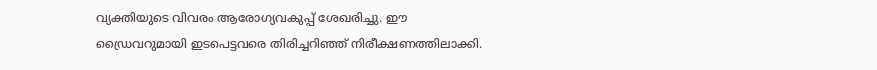വ്യക്തിയുടെ വിവരം ആരോഗ്യവകുപ്പ് ശേഖരിച്ചു. ഈ ഡ്രൈവറുമായി ഇടപെട്ടവരെ തിരിച്ചറിഞ്ഞ് നിരീക്ഷണത്തിലാക്കി.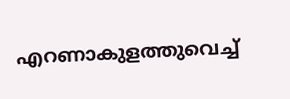എറണാകുളത്തുവെച്ച്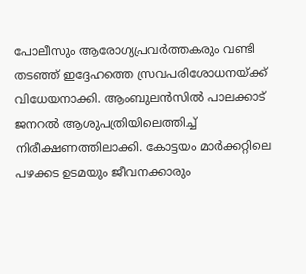പോലീസും ആരോഗ്യപ്രവർത്തകരും വണ്ടി തടഞ്ഞ് ഇദ്ദേഹത്തെ സ്രവപരിശോധനയ്ക്ക് വിധേയനാക്കി. ആംബുലൻസിൽ പാലക്കാട് ജനറൽ ആശുപത്രിയിലെത്തിച്ച് നിരീക്ഷണത്തിലാക്കി. കോട്ടയം മാർക്കറ്റിലെ പഴക്കട ഉടമയും ജീവനക്കാരും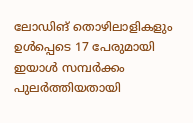ലോഡിങ് തൊഴിലാളികളും ഉൾപ്പെടെ 17 പേരുമായി ഇയാൾ സമ്പർക്കം പുലർത്തിയതായി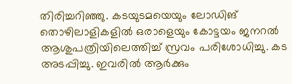തിരിച്ചറിഞ്ഞു. കടയുടമയെയും ലോഡിങ് തൊഴിലാളികളിൽ ഒരാളെയും കോട്ടയം ജനറൽ ആശുപത്രിയിലെത്തിച്ച് സ്രവം പരിശോധിച്ചു. കട അടപ്പിച്ചു. ഇവരിൽ ആർക്കും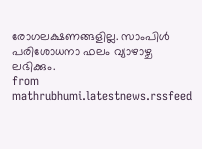രോഗലക്ഷണങ്ങളില്ല. സാംപിൾ പരിശോധനാ ഫലം വ്യാഴാഴ്ച ലഭിക്കും.
from mathrubhumi.latestnews.rssfeed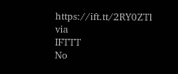https://ift.tt/2RY0ZTl
via
IFTTT
No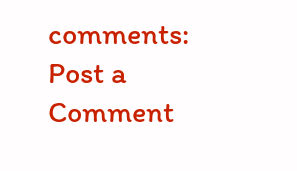comments:
Post a Comment